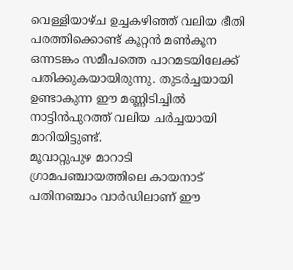വെള്ളിയാഴ്ച ഉച്ചകഴിഞ്ഞ് വലിയ ഭീതി പരത്തിക്കൊണ്ട് കൂറ്റൻ മൺകൂന ഒന്നടങ്കം സമീപത്തെ പാറമടയിലേക്ക് പതിക്കുകയായിരുന്നു. തുടർച്ചയായി ഉണ്ടാകുന്ന ഈ മണ്ണിടിച്ചിൽ നാട്ടിൻപുറത്ത് വലിയ ചർച്ചയായി മാറിയിട്ടുണ്ട്.
മൂവാറ്റുപുഴ മാറാടി ഗ്രാമപഞ്ചായത്തിലെ കായനാട് പതിനഞ്ചാം വാർഡിലാണ് ഈ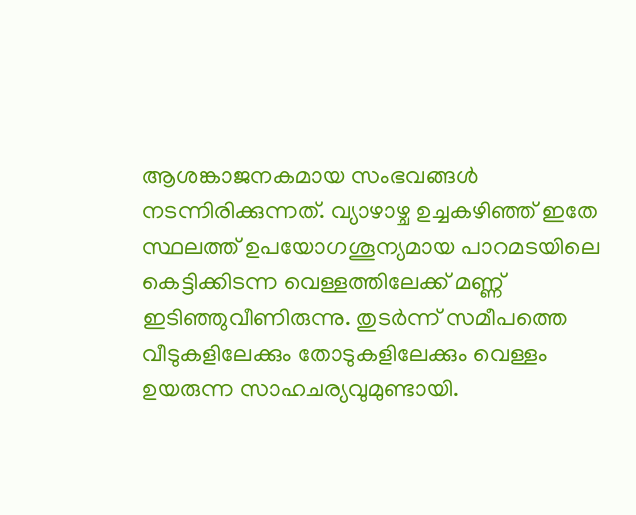ആശങ്കാജനകമായ സംഭവങ്ങൾ നടന്നിരിക്കുന്നത്. വ്യാഴാഴ്ച ഉച്ചകഴിഞ്ഞ് ഇതേ സ്ഥലത്ത് ഉപയോഗശൂന്യമായ പാറമടയിലെ കെട്ടിക്കിടന്ന വെള്ളത്തിലേക്ക് മണ്ണ് ഇടിഞ്ഞുവീണിരുന്നു. തുടർന്ന് സമീപത്തെ വീടുകളിലേക്കും തോടുകളിലേക്കും വെള്ളം ഉയരുന്ന സാഹചര്യവുമുണ്ടായി.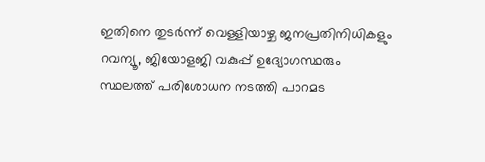ഇതിനെ തുടർന്ന് വെള്ളിയാഴ്ച ജനപ്രതിനിധികളും റവന്യൂ, ജിയോളജി വകുപ്പ് ഉദ്യോഗസ്ഥരും സ്ഥലത്ത് പരിശോധന നടത്തി പാറമട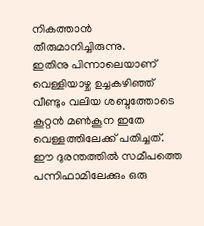നികത്താൻ തീരുമാനിച്ചിരുന്നു.
ഇതിനു പിന്നാലെയാണ് വെള്ളിയാഴ്ച ഉച്ചകഴിഞ്ഞ് വീണ്ടും വലിയ ശബ്ദത്തോടെ കൂറ്റൻ മൺകൂന ഇതേ വെള്ളത്തിലേക്ക് പതിച്ചത്. ഈ ദുരന്തത്തിൽ സമീപത്തെ പന്നിഫാമിലേക്കും ഒരു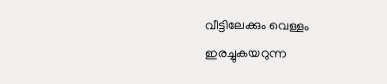വീട്ടിലേക്കും വെള്ളം ഇരച്ചുകയറുന്ന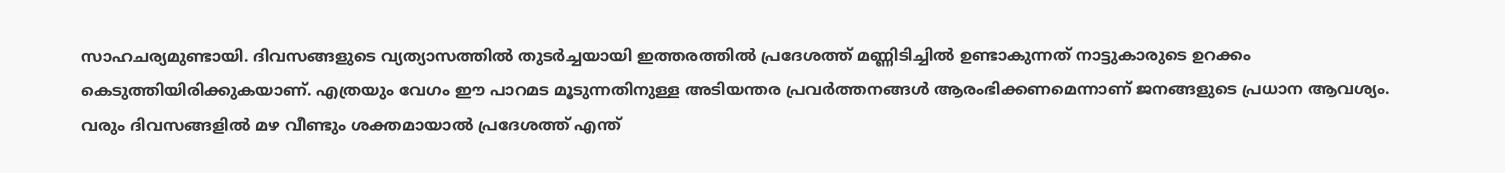സാഹചര്യമുണ്ടായി. ദിവസങ്ങളുടെ വ്യത്യാസത്തിൽ തുടർച്ചയായി ഇത്തരത്തിൽ പ്രദേശത്ത് മണ്ണിടിച്ചിൽ ഉണ്ടാകുന്നത് നാട്ടുകാരുടെ ഉറക്കം കെടുത്തിയിരിക്കുകയാണ്. എത്രയും വേഗം ഈ പാറമട മൂടുന്നതിനുള്ള അടിയന്തര പ്രവർത്തനങ്ങൾ ആരംഭിക്കണമെന്നാണ് ജനങ്ങളുടെ പ്രധാന ആവശ്യം.
വരും ദിവസങ്ങളിൽ മഴ വീണ്ടും ശക്തമായാൽ പ്രദേശത്ത് എന്ത്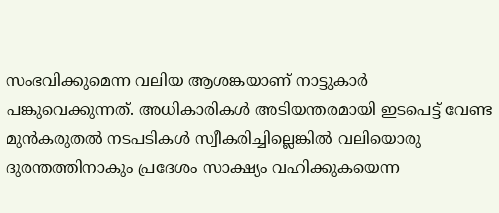സംഭവിക്കുമെന്ന വലിയ ആശങ്കയാണ് നാട്ടുകാർ പങ്കുവെക്കുന്നത്. അധികാരികൾ അടിയന്തരമായി ഇടപെട്ട് വേണ്ട മുൻകരുതൽ നടപടികൾ സ്വീകരിച്ചില്ലെങ്കിൽ വലിയൊരു ദുരന്തത്തിനാകും പ്രദേശം സാക്ഷ്യം വഹിക്കുകയെന്ന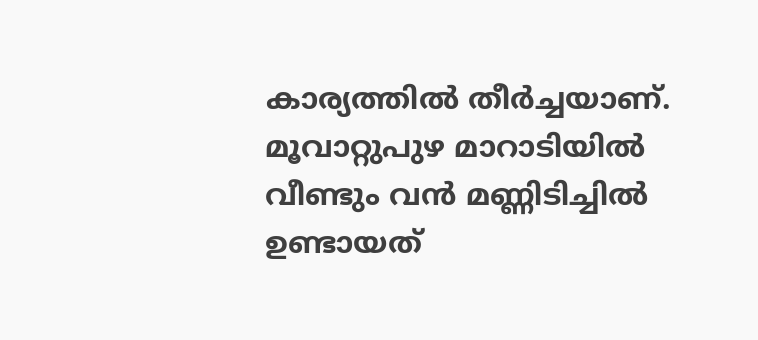കാര്യത്തിൽ തീർച്ചയാണ്.
മൂവാറ്റുപുഴ മാറാടിയിൽ വീണ്ടും വൻ മണ്ണിടിച്ചിൽ ഉണ്ടായത്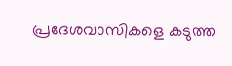പ്രദേശവാസികളെ കടുത്ത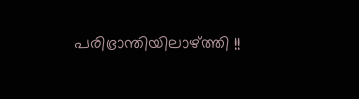പരിഭ്രാന്തിയിലാഴ്ത്തി !!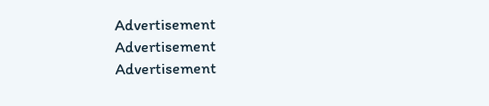Advertisement
Advertisement
Advertisement